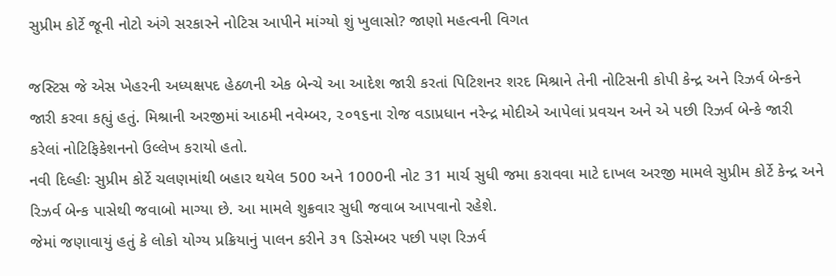સુપ્રીમ કોર્ટે જૂની નોટો અંગે સરકારને નોટિસ આપીને માંગ્યો શું ખુલાસો? જાણો મહત્વની વિગત

જસ્ટિસ જે એસ ખેહરની અધ્યક્ષપદ હેઠળની એક બેન્ચે આ આદેશ જારી કરતાં પિટિશનર શરદ મિશ્રાને તેની નોટિસની કોપી કેન્દ્ર અને રિઝર્વ બેન્કને જારી કરવા કહ્યું હતું. મિશ્રાની અરજીમાં આઠમી નવેમ્બર, ૨૦૧૬ના રોજ વડાપ્રધાન નરેન્દ્ર મોદીએ આપેલાં પ્રવચન અને એ પછી રિઝર્વ બેન્કે જારી કરેલાં નોટિફિકેશનનો ઉલ્લેખ કરાયો હતો.
નવી દિલ્હીઃ સુપ્રીમ કોર્ટે ચલણમાંથી બહાર થયેલ 500 અને 1000ની નોટ 31 માર્ચ સુધી જમા કરાવવા માટે દાખલ અરજી મામલે સુપ્રીમ કોર્ટે કેન્દ્ર અને રિઝર્વ બેન્ક પાસેથી જવાબો માગ્યા છે. આ મામલે શુક્રવાર સુધી જવાબ આપવાનો રહેશે.
જેમાં જણાવાયું હતું કે લોકો યોગ્ય પ્રક્રિયાનું પાલન કરીને ૩૧ ડિસેમ્બર પછી પણ રિઝર્વ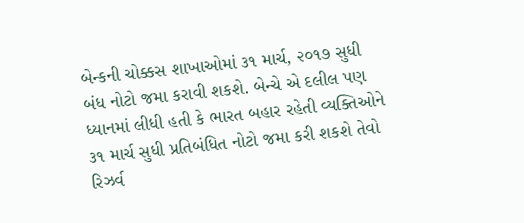બેન્કની ચોક્કસ શાખાઓમાં ૩૧ માર્ચ, ૨૦૧૭ સુધી બંધ નોટો જમા કરાવી શકશે. બેન્ચે એ દલીલ પણ ધ્યાનમાં લીધી હતી કે ભારત બહાર રહેતી વ્યક્તિઓને ૩૧ માર્ચ સુધી પ્રતિબંધિત નોટો જમા કરી શકશે તેવો રિઝર્વ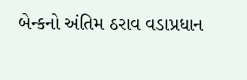બેન્કનો અંતિમ ઠરાવ વડાપ્રધાન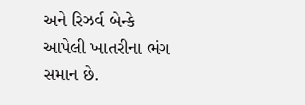અને રિઝર્વ બેન્કે આપેલી ખાતરીના ભંગ સમાન છે.